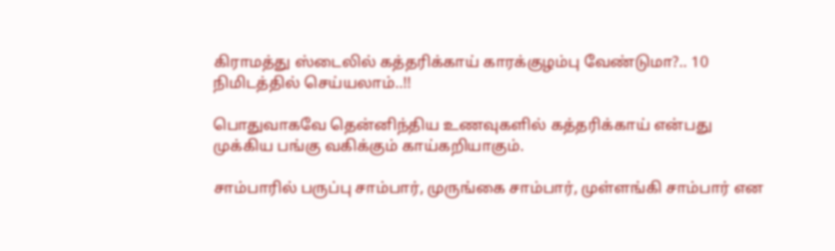கிராமத்து ஸ்டைலில் கத்தரிக்காய் காரக்குழம்பு வேண்டுமா?.. 10 நிமிடத்தில் செய்யலாம்..!!

பொதுவாகவே தென்னிந்திய உணவுகளில் கத்தரிக்காய் என்பது முக்கிய பங்கு வகிக்கும் காய்கறியாகும்.

சாம்பாரில் பருப்பு சாம்பார், முருங்கை சாம்பார், முள்ளங்கி சாம்பார் என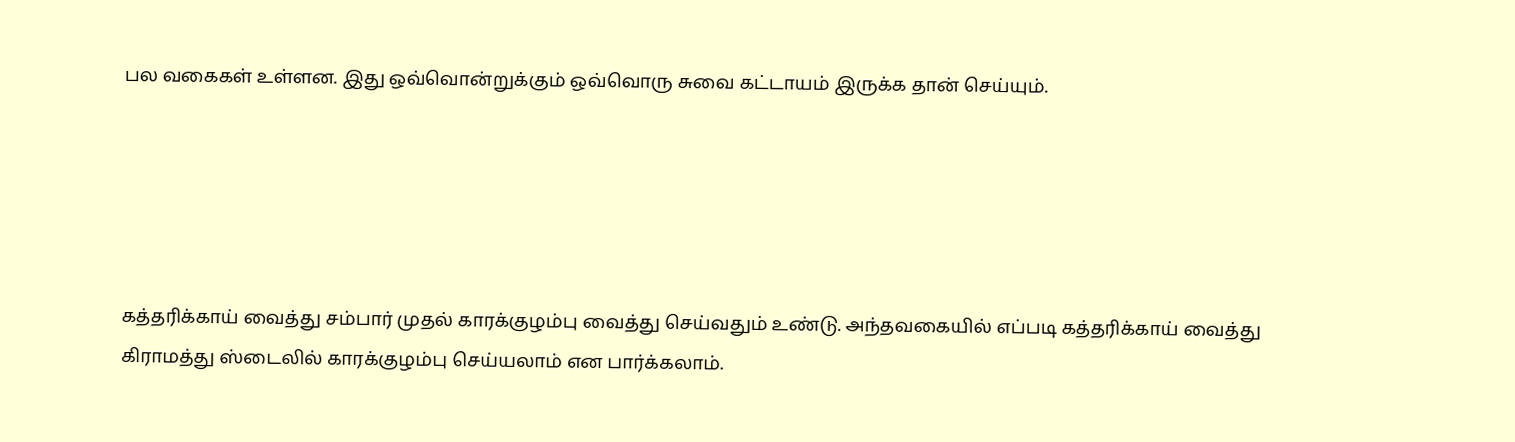பல வகைகள் உள்ளன. இது ஒவ்வொன்றுக்கும் ஒவ்வொரு சுவை கட்டாயம் இருக்க தான் செய்யும்.





கத்தரிக்காய் வைத்து சம்பார் முதல் காரக்குழம்பு வைத்து செய்வதும் உண்டு. அந்தவகையில் எப்படி கத்தரிக்காய் வைத்து கிராமத்து ஸ்டைலில் காரக்குழம்பு செய்யலாம் என பார்க்கலாம்.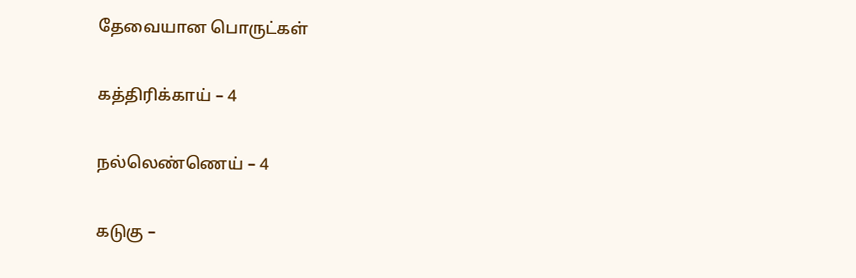தேவையான பொருட்கள்

கத்திரிக்காய் – 4

நல்லெண்ணெய் – 4

கடுகு –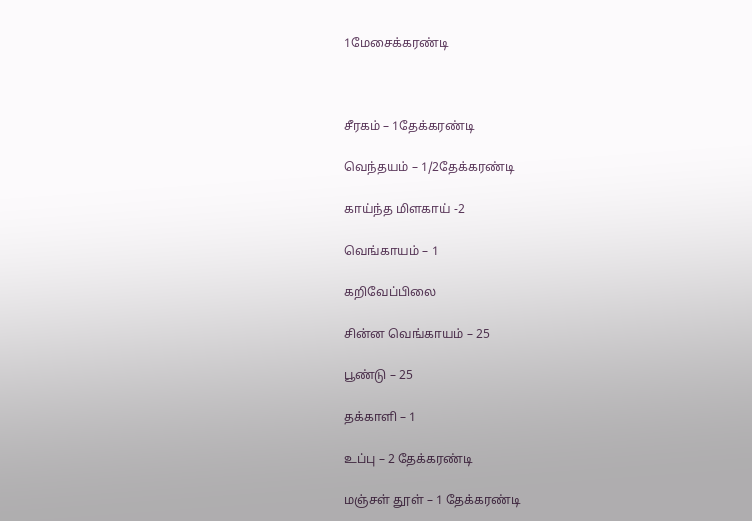1மேசைக்கரண்டி



சீரகம் – 1தேக்கரண்டி

வெந்தயம் – 1/2தேக்கரண்டி

காய்ந்த மிளகாய் -2

வெங்காயம் – 1

கறிவேப்பிலை

சின்ன வெங்காயம் – 25

பூண்டு – 25

தக்காளி – 1

உப்பு – 2 தேக்கரண்டி

மஞ்சள் தூள் – 1 தேக்கரண்டி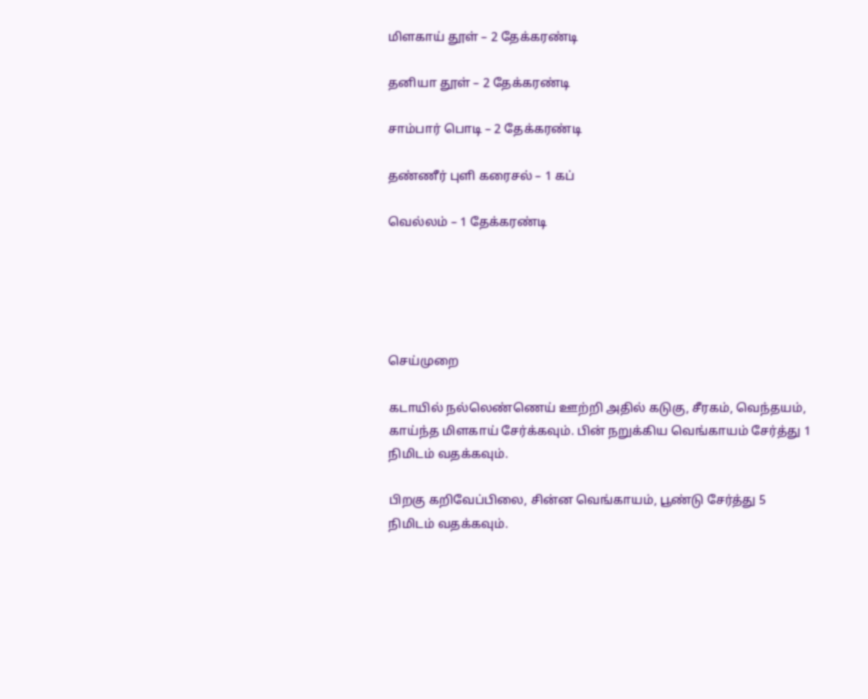மிளகாய் தூள் – 2 தேக்கரண்டி

தனியா தூள் – 2 தேக்கரண்டி

சாம்பார் பொடி – 2 தேக்கரண்டி

தண்ணீர் புளி கரைசல் – 1 கப்

வெல்லம் – 1 தேக்கரண்டி





செய்முறை

கடாயில் நல்லெண்ணெய் ஊற்றி அதில் கடுகு, சீரகம், வெந்தயம், காய்ந்த மிளகாய் சேர்க்கவும். பின் நறுக்கிய வெங்காயம் சேர்த்து 1 நிமிடம் வதக்கவும்.

பிறகு கறிவேப்பிலை, சின்ன வெங்காயம், பூண்டு சேர்த்து 5 நிமிடம் வதக்கவும்.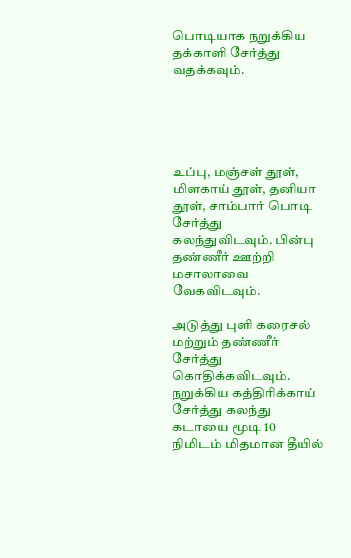பொடியாக நறுக்கிய தக்காளி சேர்த்து வதக்கவும்.





உப்பு, மஞ்சள் தூள், மிளகாய் தூள், தனியா தூள், சாம்பார் பொடி சேர்த்து கலந்துவிடவும். பின்பு தண்ணீர் ஊற்றி மசாலாவை வேகவிடவும்.

அடுத்து புளி கரைசல் மற்றும் தண்ணீர் சேர்த்து கொதிக்கவிடவும். நறுக்கிய கத்திரிக்காய் சேர்த்து கலந்து கடாயை மூடி 10 நிமிடம் மிதமான தீயில்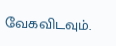வேகவிடவும்.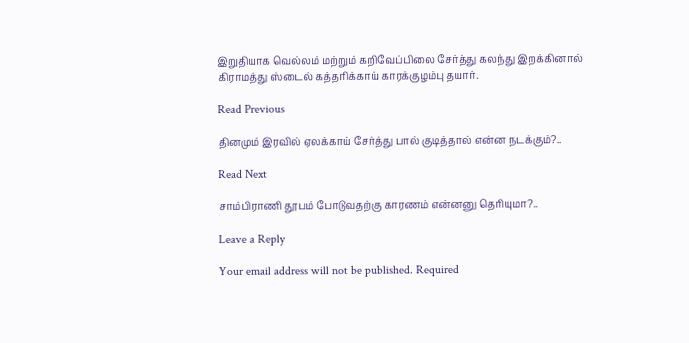இறுதியாக வெல்லம் மற்றும் கறிவேப்பிலை சேர்த்து கலந்து இறக்கினால் கிராமத்து ஸ்டைல் கத்தரிக்காய் காரக்குழம்பு தயார்.

Read Previous

தினமும் இரவில் ஏலக்காய் சேர்த்து பால் குடித்தால் என்ன நடக்கும்?..

Read Next

சாம்பிராணி தூபம் போடுவதற்கு காரணம் என்னனு தெரியுமா?..

Leave a Reply

Your email address will not be published. Required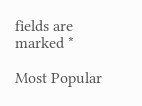fields are marked *

Most Popular